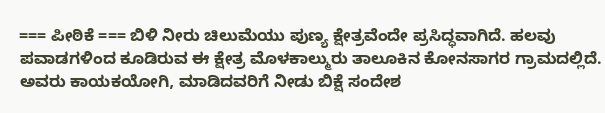=== ಪೀಠಿಕೆ === ಬಿಳಿ ನೀರು ಚಿಲುಮೆಯು ಪುಣ್ಯ ಕ್ಷೇತ್ರವೆಂದೇ ಪ್ರಸಿದ್ಧವಾಗಿದೆ. ಹಲವು ಪವಾಡಗಳಿಂದ ಕೂಡಿರುವ ಈ ಕ್ಷೇತ್ರ ಮೊಳಕಾಲ್ಮುರು ತಾಲೂಕಿನ ಕೋನಸಾಗರ ಗ್ರಾಮದಲ್ಲಿದೆ. ಅವರು ಕಾಯಕಯೋಗಿ, ಮಾಡಿದವರಿಗೆ ನೀಡು ಬಿಕ್ಷೆ ಸಂದೇಶ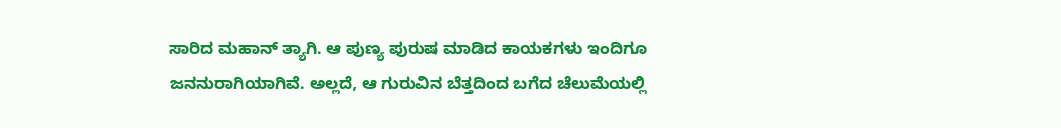ಸಾರಿದ ಮಹಾನ್ ತ್ಯಾಗಿ. ಆ ಪುಣ್ಯ ಪುರುಷ ಮಾಡಿದ ಕಾಯಕಗಳು ಇಂದಿಗೂ ಜನನುರಾಗಿಯಾಗಿವೆ. ಅಲ್ಲದೆ, ಆ ಗುರುವಿನ ಬೆತ್ತದಿಂದ ಬಗೆದ ಚೆಲುಮೆಯಲ್ಲಿ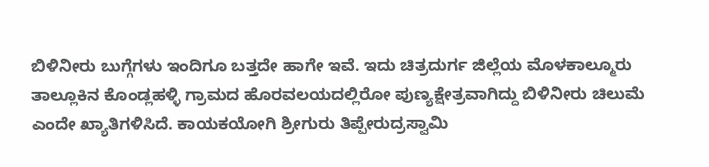ಬಿಳಿನೀರು ಬುಗ್ಗೆಗಳು ಇಂದಿಗೂ ಬತ್ತದೇ ಹಾಗೇ ಇವೆ. ಇದು ಚಿತ್ರದುರ್ಗ ಜಿಲ್ಲೆಯ ಮೊಳಕಾಲ್ಮೂರು ತಾಲ್ಲೂಕಿನ ಕೊಂಡ್ಲಹಳ್ಳಿ ಗ್ರಾಮದ ಹೊರವಲಯದಲ್ಲಿರೋ ಪುಣ್ಯಕ್ಷೇತ್ರವಾಗಿದ್ದು ಬಿಳಿನೀರು ಚಿಲುಮೆ ಎಂದೇ ಖ್ಯಾತಿಗಳಿಸಿದೆ. ಕಾಯಕಯೋಗಿ ಶ್ರೀಗುರು ತಿಪ್ಪೇರುದ್ರಸ್ವಾಮಿ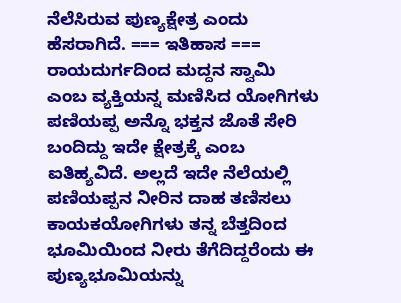ನೆಲೆಸಿರುವ ಪುಣ್ಯಕ್ಷೇತ್ರ ಎಂದು ಹೆಸರಾಗಿದೆ. === ಇತಿಹಾಸ === ರಾಯದುರ್ಗದಿಂದ ಮದ್ದನ ಸ್ವಾಮಿ ಎಂಬ ವ್ಯಕ್ತಿಯನ್ನ ಮಣಿಸಿದ ಯೋಗಿಗಳು ಪಣಿಯಪ್ಪ ಅನ್ನೊ ಭಕ್ತನ ಜೊತೆ ಸೇರಿ ಬಂದಿದ್ದು ಇದೇ ಕ್ಷೇತ್ರಕ್ಕೆ ಎಂಬ ಐತಿಹ್ಯವಿದೆ. ಅಲ್ಲದೆ ಇದೇ ನೆಲೆಯಲ್ಲಿ ಪಣಿಯಪ್ಪನ ನೀರಿನ ದಾಹ ತಣಿಸಲು ಕಾಯಕಯೋಗಿಗಳು ತನ್ನ ಬೆತ್ತದಿಂದ ಭೂಮಿಯಿಂದ ನೀರು ತೆಗೆದಿದ್ದರೆಂದು ಈ ಪುಣ್ಯಭೂಮಿಯನ್ನು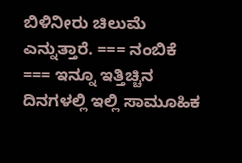ಬಿಳಿನೀರು ಚಿಲುಮೆ ಎನ್ನುತ್ತಾರೆ. === ನಂಬಿಕೆ === ಇನ್ನೂ ಇತ್ತಿಚ್ಚಿನ ದಿನಗಳಲ್ಲಿ ಇಲ್ಲಿ ಸಾಮೂಹಿಕ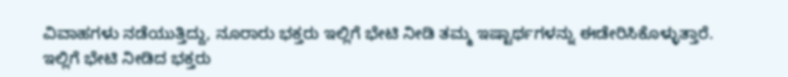ವಿವಾಹಗಳು ನಡೆಯುತ್ತಿದ್ದು, ನೂರಾರು ಭಕ್ತರು ಇಲ್ಲಿಗೆ ಭೇಟಿ ನೀಡಿ ತಮ್ಮ ಇಷ್ಟಾರ್ಥಗಳನ್ನು ಈಡೇರಿಸಿಕೊಳ್ಳುತ್ತಾರೆ. ಇಲ್ಲಿಗೆ ಭೇಟಿ ನೀಡಿದ ಭಕ್ತರು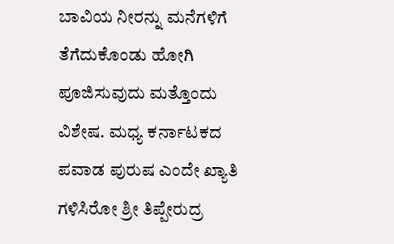ಬಾವಿಯ ನೀರನ್ನು ಮನೆಗಳಿಗೆ ತೆಗೆದುಕೊಂಡು ಹೋಗಿ ಪೂಜಿಸುವುದು ಮತ್ತೊಂದು ವಿಶೇಷ. ಮಧ್ಯ ಕರ್ನಾಟಕದ ಪವಾಡ ಪುರುಷ ಎಂದೇ ಖ್ಯಾತಿ ಗಳಿಸಿರೋ ಶ್ರೀ ತಿಪ್ಪೇರುದ್ರ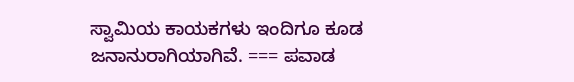ಸ್ವಾಮಿಯ ಕಾಯಕಗಳು ಇಂದಿಗೂ ಕೂಡ ಜನಾನುರಾಗಿಯಾಗಿವೆ. === ಪವಾಡ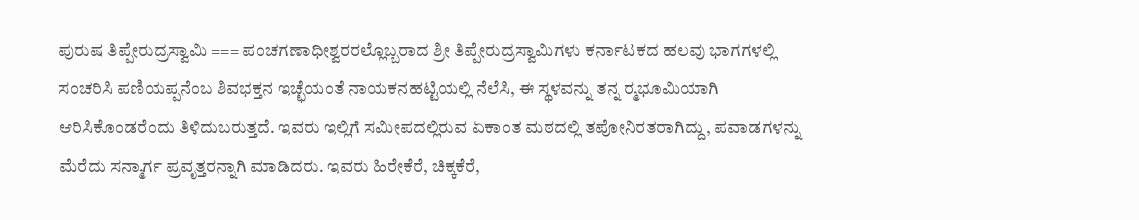ಪುರುಷ ತಿಪ್ಪೇರುದ್ರಸ್ವಾಮಿ === ಪಂಚಗಣಾಧೀಶ್ವರರಲ್ಲೊಬ್ಬರಾದ ಶ್ರೀ ತಿಪ್ಪೇರುದ್ರಸ್ವಾಮಿಗಳು ಕರ್ನಾಟಕದ ಹಲವು ಭಾಗಗಳಲ್ಲಿ ಸಂಚರಿಸಿ ಪಣಿಯಪ್ಪನೆಂಬ ಶಿವಭಕ್ತನ ಇಚ್ಛೆಯಂತೆ ನಾಯಕನಹಟ್ಟಿಯಲ್ಲಿ ನೆಲೆಸಿ, ಈ ಸ್ಥಳವನ್ನು ತನ್ನ ರ‍್ಮಭೂಮಿಯಾಗಿ ಆರಿಸಿಕೊಂಡರೆಂದು ತಿಳಿದುಬರುತ್ತದೆ. ಇವರು ಇಲ್ಲಿಗೆ ಸಮೀಪದಲ್ಲಿರುವ ಏಕಾಂತ ಮಠದಲ್ಲಿ ತಪೋನಿರತರಾಗಿದ್ದು, ಪವಾಡಗಳನ್ನು ಮೆರೆದು ಸನ್ಮಾರ್ಗ ಪ್ರವೃತ್ತರನ್ನಾಗಿ ಮಾಡಿದರು. ಇವರು ಹಿರೇಕೆರೆ, ಚಿಕ್ಕಕೆರೆ,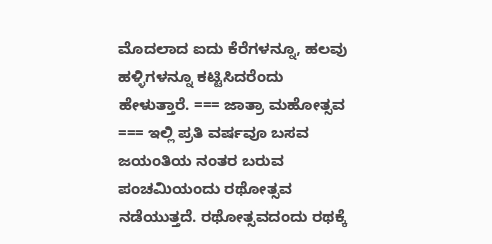ಮೊದಲಾದ ಐದು ಕೆರೆಗಳನ್ನೂ, ಹಲವು ಹಳ್ಳಿಗಳನ್ನೂ ಕಟ್ಟಿಸಿದರೆಂದು ಹೇಳುತ್ತಾರೆ. === ಜಾತ್ರಾ ಮಹೋತ್ಸವ === ಇಲ್ಲಿ ಪ್ರತಿ ವರ್ಷವೂ ಬಸವ ಜಯಂತಿಯ ನಂತರ ಬರುವ ಪಂಚಮಿಯಂದು ರಥೋತ್ಸವ ನಡೆಯುತ್ತದೆ. ರಥೋತ್ಸವದಂದು ರಥಕ್ಕೆ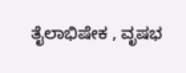ತೈಲಾಭಿಷೇಕ , ವೃಷಭ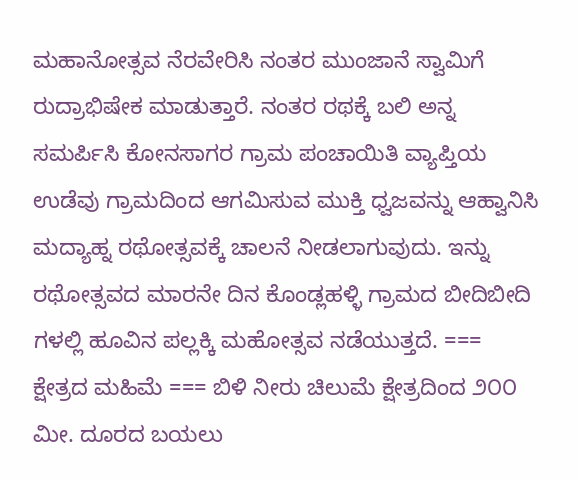ಮಹಾನೋತ್ಸವ ನೆರವೇರಿಸಿ ನಂತರ ಮುಂಜಾನೆ ಸ್ವಾಮಿಗೆ ರುದ್ರಾಭಿಷೇಕ ಮಾಡುತ್ತಾರೆ. ನಂತರ ರಥಕ್ಕೆ ಬಲಿ ಅನ್ನ ಸಮರ್ಪಿಸಿ ಕೋನಸಾಗರ ಗ್ರಾಮ ಪಂಚಾಯಿತಿ ವ್ಯಾಪ್ತಿಯ ಉಡೆವು ಗ್ರಾಮದಿಂದ ಆಗಮಿಸುವ ಮುಕ್ತಿ ಧ್ವಜವನ್ನು ಆಹ್ವಾನಿಸಿ ಮದ್ಯಾಹ್ನ ರಥೋತ್ಸವಕ್ಕೆ ಚಾಲನೆ ನೀಡಲಾಗುವುದು. ಇನ್ನು ರಥೋತ್ಸವದ ಮಾರನೇ ದಿನ ಕೊಂಡ್ಲಹಳ್ಳಿ ಗ್ರಾಮದ ಬೀದಿಬೀದಿ ಗಳಲ್ಲಿ ಹೂವಿನ ಪಲ್ಲಕ್ಕಿ ಮಹೋತ್ಸವ ನಡೆಯುತ್ತದೆ. === ಕ್ಷೇತ್ರದ ಮಹಿಮೆ === ಬಿಳಿ ನೀರು ಚಿಲುಮೆ ಕ್ಷೇತ್ರದಿಂದ ೨೦೦ ಮೀ. ದೂರದ ಬಯಲು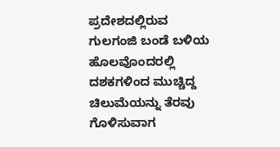ಪ್ರದೇಶದಲ್ಲಿರುವ ಗುಲಗಂಜಿ ಬಂಡೆ ಬಳಿಯ ಹೊಲವೊಂದರಲ್ಲಿ ದಶಕಗಳಿಂದ ಮುಚ್ಚಿದ್ದ ಚಿಲುಮೆಯನ್ನು ತೆರವು ಗೊಳಿಸುವಾಗ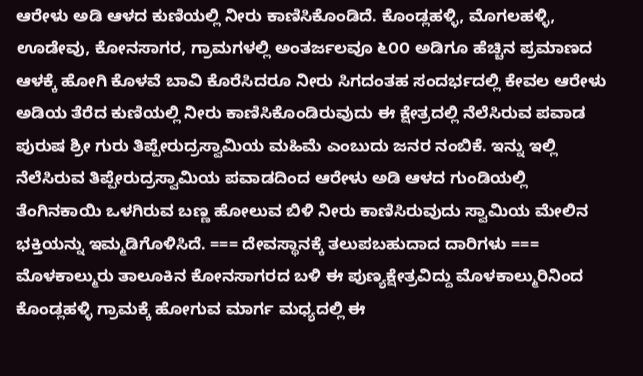ಆರೇಳು ಅಡಿ ಆಳದ ಕುಣಿಯಲ್ಲಿ ನೀರು ಕಾಣಿಸಿಕೊಂಡಿದೆ. ಕೊಂಡ್ಲಹಳ್ಳಿ, ಮೊಗಲಹಳ್ಳಿ, ಊಡೇವು, ಕೋನಸಾಗರ, ಗ್ರಾಮಗಳಲ್ಲಿ ಅಂತರ್ಜಲವೂ ೬೦೦ ಅಡಿಗೂ ಹೆಚ್ಚಿನ ಪ್ರಮಾಣದ ಆಳಕ್ಕೆ ಹೋಗಿ ಕೊಳವೆ ಬಾವಿ ಕೊರೆಸಿದರೂ ನೀರು ಸಿಗದಂತಹ ಸಂದರ್ಭದಲ್ಲಿ ಕೇವಲ ಆರೇಳು ಅಡಿಯ ತೆರೆದ ಕುಣಿಯಲ್ಲಿ ನೀರು ಕಾಣಿಸಿಕೊಂಡಿರುವುದು ಈ ಕ್ಷೇತ್ರದಲ್ಲಿ ನೆಲೆಸಿರುವ ಪವಾಡ ಪುರುಷ ಶ್ರೀ ಗುರು ತಿಪ್ಪೇರುದ್ರಸ್ವಾಮಿಯ ಮಹಿಮೆ ಎಂಬುದು ಜನರ ನಂಬಿಕೆ. ಇನ್ನು ಇಲ್ಲಿ ನೆಲೆಸಿರುವ ತಿಪ್ಪೇರುದ್ರಸ್ವಾಮಿಯ ಪವಾಡದಿಂದ ಆರೇಳು ಅಡಿ ಆಳದ ಗುಂಡಿಯಲ್ಲಿ ತೆಂಗಿನಕಾಯಿ ಒಳಗಿರುವ ಬಣ್ಣ ಹೋಲುವ ಬಿಳಿ ನೀರು ಕಾಣಿಸಿರುವುದು ಸ್ವಾಮಿಯ ಮೇಲಿನ ಭಕ್ತಿಯನ್ನು ಇಮ್ಮಡಿಗೊಳಿಸಿದೆ. === ದೇವಸ್ಥಾನಕ್ಕೆ ತಲುಪಬಹುದಾದ ದಾರಿಗಳು === ಮೊಳಕಾಲ್ಮುರು ತಾಲೂಕಿನ ಕೋನಸಾಗರದ ಬಳಿ ಈ ಪುಣ್ಯಕ್ಷೇತ್ರವಿದ್ದು ಮೊಳಕಾಲ್ಮುರಿನಿಂದ ಕೊಂಡ್ಲಹಳ್ಳಿ ಗ್ರಾಮಕ್ಕೆ ಹೋಗುವ ಮಾರ್ಗ ಮಧ್ಯದಲ್ಲಿ ಈ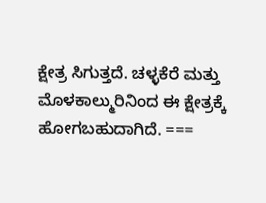ಕ್ಷೇತ್ರ ಸಿಗುತ್ತದೆ. ಚಳ್ಳಕೆರೆ ಮತ್ತು ಮೊಳಕಾಲ್ಮುರಿನಿಂದ ಈ ಕ್ಷೇತ್ರಕ್ಕೆ ಹೋಗಬಹುದಾಗಿದೆ. ===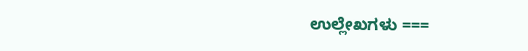ಉಲ್ಲೇಖಗಳು ===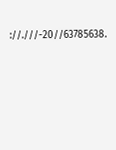://.///-20//63785638.